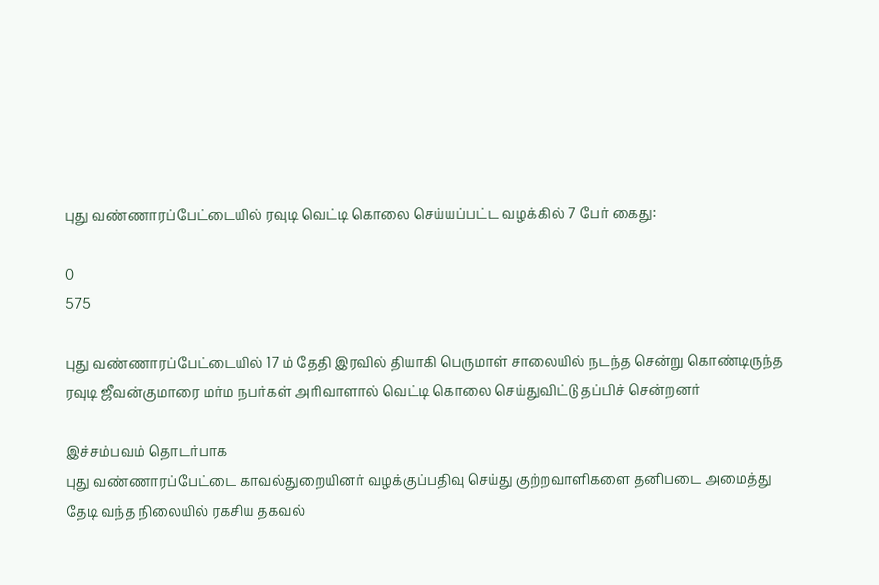புது வண்ணாரப்பேட்டையில் ரவுடி வெட்டி கொலை செய்யப்பட்ட வழக்கில் 7 பேர் கைது:

0
575

புது வண்ணாரப்பேட்டையில் 17 ம் தேதி இரவில் தியாகி பெருமாள் சாலையில் நடந்த சென்று கொண்டிருந்த ரவுடி ஜீவன்குமாரை மர்ம நபர்கள் அரிவாளால் வெட்டி கொலை செய்துவிட்டு தப்பிச் சென்றனர்

இச்சம்பவம் தொடர்பாக
புது வண்ணாரப்பேட்டை காவல்துறையினர் வழக்குப்பதிவு செய்து குற்றவாளிகளை தனிபடை அமைத்து தேடி வந்த நிலையில் ரகசிய தகவல்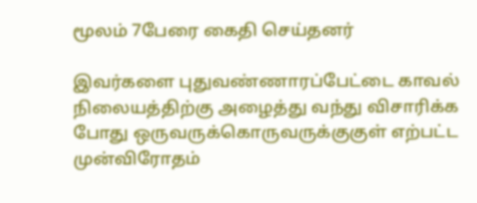மூலம் 7பேரை கைதி செய்தனர்

இவர்களை புதுவண்ணாரப்பேட்டை காவல் நிலையத்திற்கு அழைத்து வந்து விசாரிக்க போது ஒருவருக்கொருவருக்குகுள் எற்பட்ட முன்விரோதம்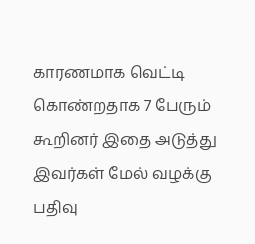காரணமாக வெட்டி கொண்றதாக 7 பேரும் கூறினர் இதை அடுத்து இவர்கள் மேல் வழக்கு பதிவு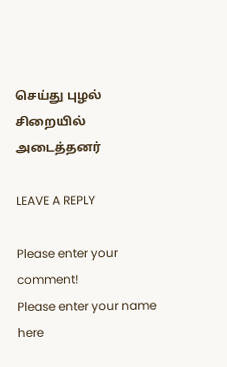செய்து புழல் சிறையில் அடைத்தனர்

LEAVE A REPLY

Please enter your comment!
Please enter your name here